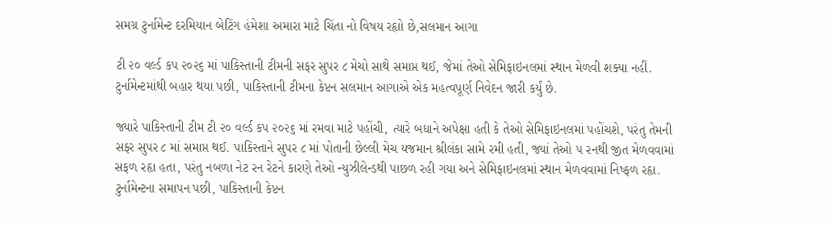સમગ્ર ટુર્નામેન્ટ દરમિયાન બેટિંગ હંમેશા અમારા માટે ચિંતા નો વિષય રહૃાો છે,સલમાન આગા

ટી ૨૦ વર્લ્ડ કપ ૨૦૨૬ માં પાકિસ્તાની ટીમની સફર સુપર ૮ મેચો સાથે સમાપ્ત થઈ, જેમાં તેઓ સેમિફાઇનલમાં સ્થાન મેળવી શક્યા નહીં. ટુર્નામેન્ટમાંથી બહાર થયા પછી, પાકિસ્તાની ટીમના કેપ્ટન સલમાન આગાએ એક મહત્વપૂર્ણ નિવેદન જારી કર્યું છે.

જ્યારે પાકિસ્તાની ટીમ ટી ૨૦ વર્લ્ડ કપ ૨૦૨૬ માં રમવા માટે પહોંચી, ત્યારે બધાને અપેક્ષા હતી કે તેઓ સેમિફાઇનલમાં પહોંચશે, પરંતુ તેમની સફર સુપર ૮ માં સમાપ્ત થઈ. પાકિસ્તાને સુપર ૮ માં પોતાની છેલ્લી મેચ યજમાન શ્રીલંકા સામે રમી હતી, જ્યાં તેઓ ૫ રનથી જીત મેળવવામાં સફળ રહૃા હતા, પરંતુ નબળા નેટ રન રેટને કારણે તેઓ ન્યુઝીલેન્ડથી પાછળ રહી ગયા અને સેમિફાઇનલમાં સ્થાન મેળવવામાં નિષ્ફળ રહૃા. ટુર્નામેન્ટના સમાપન પછી, પાકિસ્તાની કેપ્ટન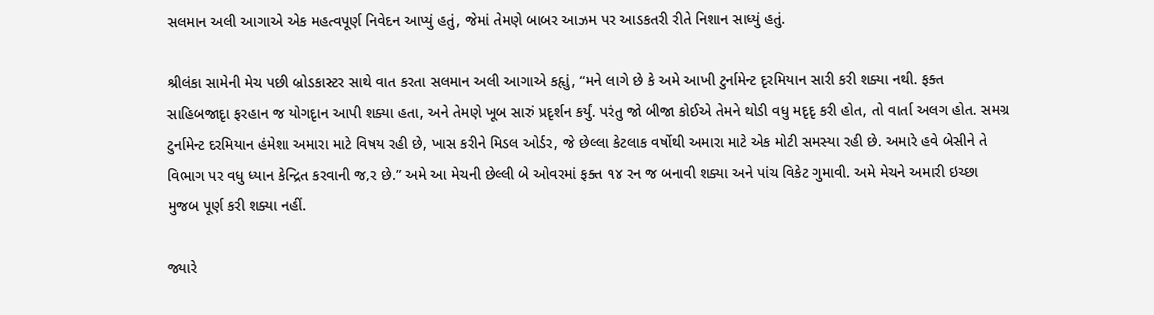સલમાન અલી આગાએ એક મહત્વપૂર્ણ નિવેદન આપ્યું હતું, જેમાં તેમણે બાબર આઝમ પર આડકતરી રીતે નિશાન સાધ્યું હતું.

શ્રીલંકા સામેની મેચ પછી બ્રોડકાસ્ટર સાથે વાત કરતા સલમાન અલી આગાએ કહૃાું, “મને લાગે છે કે અમે આખી ટુર્નામેન્ટ દૃરમિયાન સારી કરી શક્યા નથી. ફક્ત સાહિબજાદૃા ફરહાન જ યોગદૃાન આપી શક્યા હતા, અને તેમણે ખૂબ સારું પ્રદૃર્શન કર્યું. પરંતુ જો બીજા કોઈએ તેમને થોડી વધુ મદૃદૃ કરી હોત, તો વાર્તા અલગ હોત. સમગ્ર ટુર્નામેન્ટ દરમિયાન હંમેશા અમારા માટે વિષય રહી છે, ખાસ કરીને મિડલ ઓર્ડર, જે છેલ્લા કેટલાક વર્ષોથી અમારા માટે એક મોટી સમસ્યા રહી છે. અમારે હવે બેસીને તે વિભાગ પર વધુ ધ્યાન કેન્દ્રિત કરવાની જ‚ર છે.” અમે આ મેચની છેલ્લી બે ઓવરમાં ફક્ત ૧૪ રન જ બનાવી શક્યા અને પાંચ વિકેટ ગુમાવી. અમે મેચને અમારી ઇચ્છા મુજબ પૂર્ણ કરી શક્યા નહીં.

જ્યારે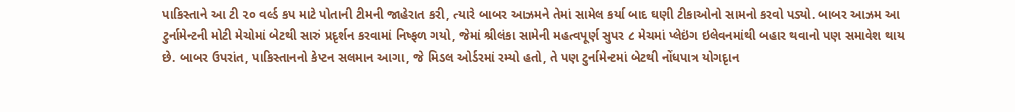પાકિસ્તાને આ ટી ૨૦ વર્લ્ડ કપ માટે પોતાની ટીમની જાહેરાત કરી, ત્યારે બાબર આઝમને તેમાં સામેલ કર્યા બાદ ઘણી ટીકાઓનો સામનો કરવો પડ્યો. બાબર આઝમ આ ટુર્નામેન્ટની મોટી મેચોમાં બેટથી સારું પ્રદૃર્શન કરવામાં નિષ્ફળ ગયો, જેમાં શ્રીલંકા સામેની મહત્વપૂર્ણ સુપર ૮ મેચમાં પ્લેઇંગ ઇલેવનમાંથી બહાર થવાનો પણ સમાવેશ થાય છે. બાબર ઉપરાંત, પાકિસ્તાનનો કેપ્ટન સલમાન આગા, જે મિડલ ઓર્ડરમાં રમ્યો હતો, તે પણ ટુર્નામેન્ટમાં બેટથી નોંધપાત્ર યોગદૃાન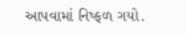આપવામાં નિષ્ફળ ગયો.